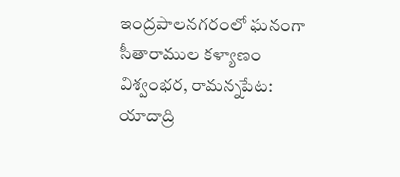ఇంద్రపాలనగరంలో ఘనంగా సీతారాముల కళ్యాణం
విశ్వంభర, రామన్నపేట: యాదాద్రి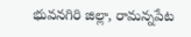భువనగిరి జిల్లా, రామన్నపేట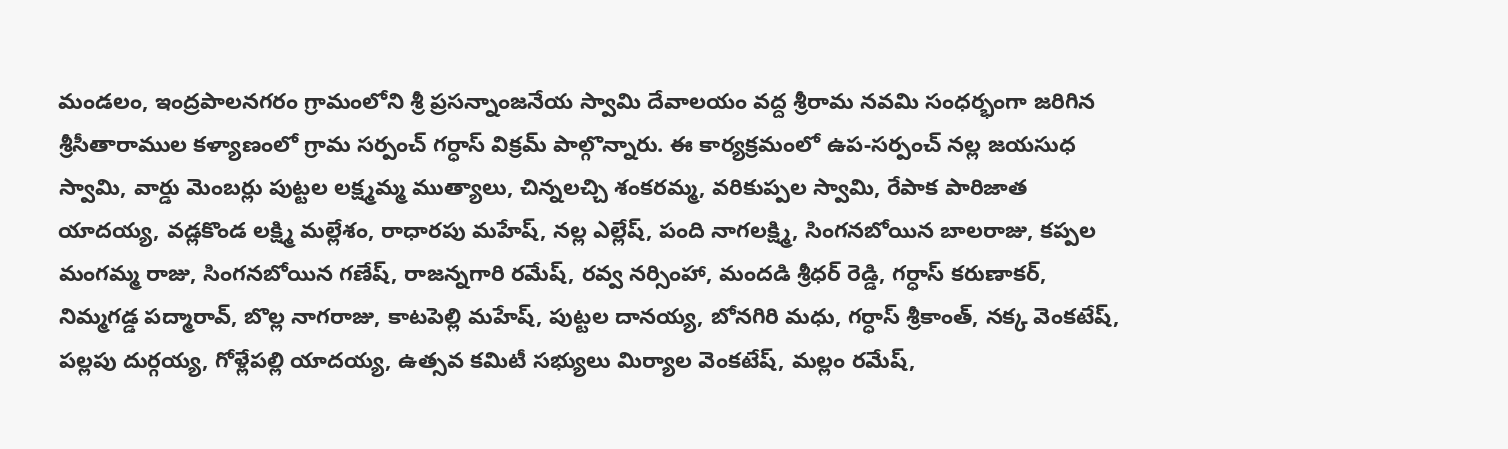మండలం, ఇంద్రపాలనగరం గ్రామంలోని శ్రీ ప్రసన్నాంజనేయ స్వామి దేవాలయం వద్ద శ్రీరామ నవమి సంధర్భంగా జరిగిన శ్రీసీతారాముల కళ్యాణంలో గ్రామ సర్పంచ్ గర్ధాస్ విక్రమ్ పాల్గొన్నారు. ఈ కార్యక్రమంలో ఉప-సర్పంచ్ నల్ల జయసుధ స్వామి, వార్డు మెంబర్లు పుట్టల లక్ష్మమ్మ ముత్యాలు, చిన్నలచ్చి శంకరమ్మ, వరికుప్పల స్వామి, రేపాక పారిజాత యాదయ్య, వడ్లకొండ లక్ష్మి మల్లేశం, రాధారపు మహేష్, నల్ల ఎల్లేష్, పంది నాగలక్ష్మి, సింగనబోయిన బాలరాజు, కప్పల మంగమ్మ రాజు, సింగనబోయిన గణేష్, రాజన్నగారి రమేష్, రవ్వ నర్సింహా, మందడి శ్రీధర్ రెడ్డి, గర్ధాస్ కరుణాకర్, నిమ్మగడ్డ పద్మారావ్, బొల్ల నాగరాజు, కాటపెల్లి మహేష్, పుట్టల దానయ్య, బోనగిరి మధు, గర్ధాస్ శ్రీకాంత్, నక్క వెంకటేష్, పల్లపు దుర్గయ్య, గోళ్లేపల్లి యాదయ్య, ఉత్సవ కమిటీ సభ్యులు మిర్యాల వెంకటేష్, మల్లం రమేష్,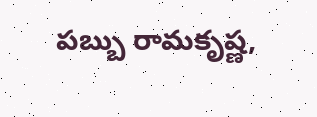పబ్బు రామకృష్ణ,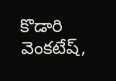కొడారి వెంకటేష్,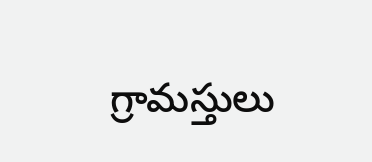గ్రామస్తులు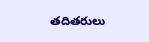తదితరులు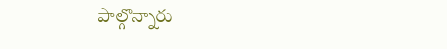పాల్గొన్నారు